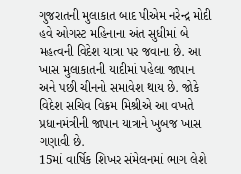ગુજરાતની મુલાકાત બાદ પીએમ નરેન્દ્ર મોદી હવે ઓગસ્ટ મહિનાના અંત સુધીમાં બે મહત્વની વિદેશ યાત્રા પર જવાના છે. આ ખાસ મુલાકાતની યાદીમાં પહેલા જાપાન અને પછી ચીનનો સમાવેશ થાય છે. જોકે વિદેશ સચિવ વિક્રમ મિશ્રીએ આ વખતે પ્રધાનમંત્રીની જાપાન યાત્રાને ખુબજ ખાસ ગણાવી છે.
15માં વાર્ષિક શિખર સંમેલનમાં ભાગ લેશે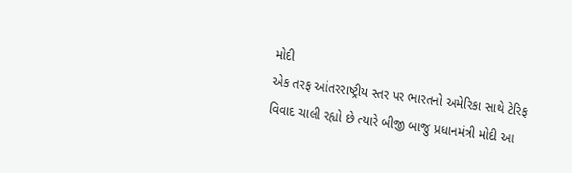મોદી
એક તરફ આંતરરાષ્ટ્રીય સ્તર પર ભારતનો અમેરિકા સાથે ટેરિફ વિવાદ ચાલી રહ્યો છે ત્યારે બીજી બાજુ પ્રધાનમંત્રી મોદી આ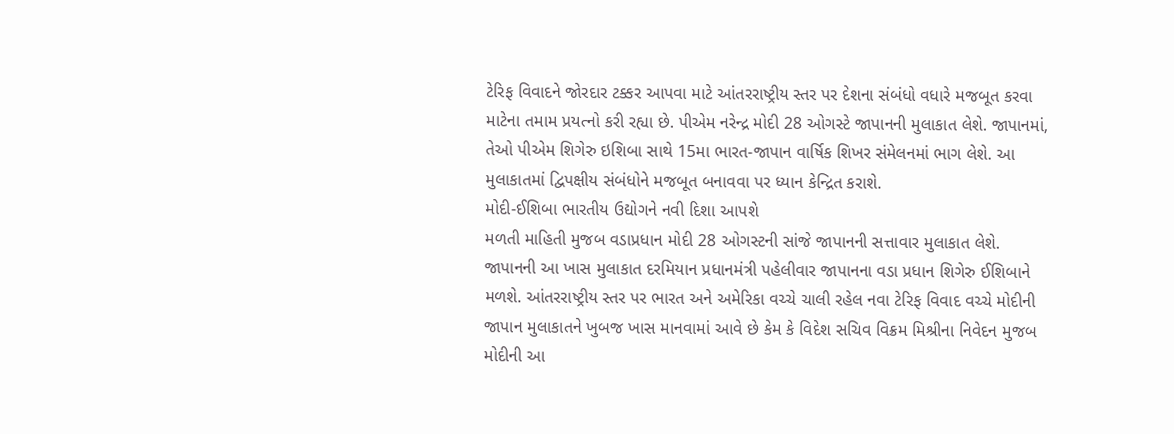ટેરિફ વિવાદને જોરદાર ટક્કર આપવા માટે આંતરરાષ્ટ્રીય સ્તર પર દેશના સંબંધો વધારે મજબૂત કરવા માટેના તમામ પ્રયત્નો કરી રહ્યા છે. પીએમ નરેન્દ્ર મોદી 28 ઓગસ્ટે જાપાનની મુલાકાત લેશે. જાપાનમાં, તેઓ પીએમ શિગેરુ ઇશિબા સાથે 15મા ભારત-જાપાન વાર્ષિક શિખર સંમેલનમાં ભાગ લેશે. આ મુલાકાતમાં દ્વિપક્ષીય સંબંધોને મજબૂત બનાવવા પર ધ્યાન કેન્દ્રિત કરાશે.
મોદી-ઈશિબા ભારતીય ઉદ્યોગને નવી દિશા આપશે
મળતી માહિતી મુજબ વડાપ્રધાન મોદી 28 ઓગસ્ટની સાંજે જાપાનની સત્તાવાર મુલાકાત લેશે. જાપાનની આ ખાસ મુલાકાત દરમિયાન પ્રધાનમંત્રી પહેલીવાર જાપાનના વડા પ્રધાન શિગેરુ ઈશિબાને મળશે. આંતરરાષ્ટ્રીય સ્તર પર ભારત અને અમેરિકા વચ્ચે ચાલી રહેલ નવા ટેરિફ વિવાદ વચ્ચે મોદીની જાપાન મુલાકાતને ખુબજ ખાસ માનવામાં આવે છે કેમ કે વિદેશ સચિવ વિક્રમ મિશ્રીના નિવેદન મુજબ મોદીની આ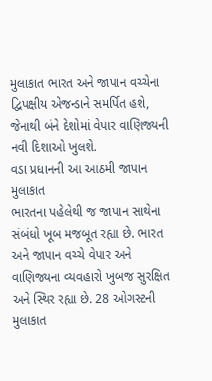મુલાકાત ભારત અને જાપાન વચ્ચેના દ્વિપક્ષીય એજન્ડાને સમર્પિત હશે, જેનાથી બંને દેશોમાં વેપાર વાણિજ્યની નવી દિશાઓ ખુલશે.
વડા પ્રધાનની આ આઠમી જાપાન મુલાકાત
ભારતના પહેલેથી જ જાપાન સાથેના સંબંધો ખૂબ મજબૂત રહ્યા છે. ભારત અને જાપાન વચ્ચે વેપાર અને વાણિજ્યના વ્યવહારો ખુબજ સુરક્ષિત અને સ્થિર રહ્યા છે. 28 ઓગસ્ટની મુલાકાત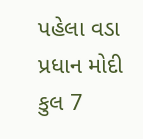પહેલા વડા પ્રધાન મોદી કુલ 7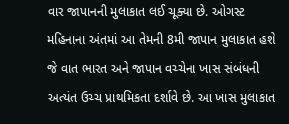વાર જાપાનની મુલાકાત લઈ ચૂક્યા છે. ઓગસ્ટ મહિનાના અંતમાં આ તેમની 8મી જાપાન મુલાકાત હશે જે વાત ભારત અને જાપાન વચ્ચેના ખાસ સંબંધની અત્યંત ઉચ્ચ પ્રાથમિકતા દર્શાવે છે. આ ખાસ મુલાકાત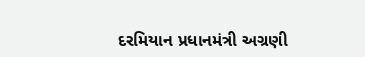દરમિયાન પ્રધાનમંત્રી અગ્રણી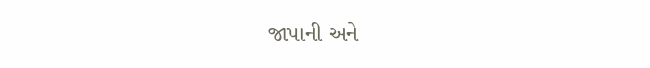જાપાની અને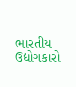ભારતીય ઉદ્યોગકારો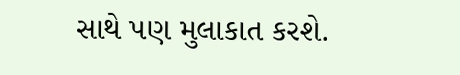સાથે પણ મુલાકાત કરશે.